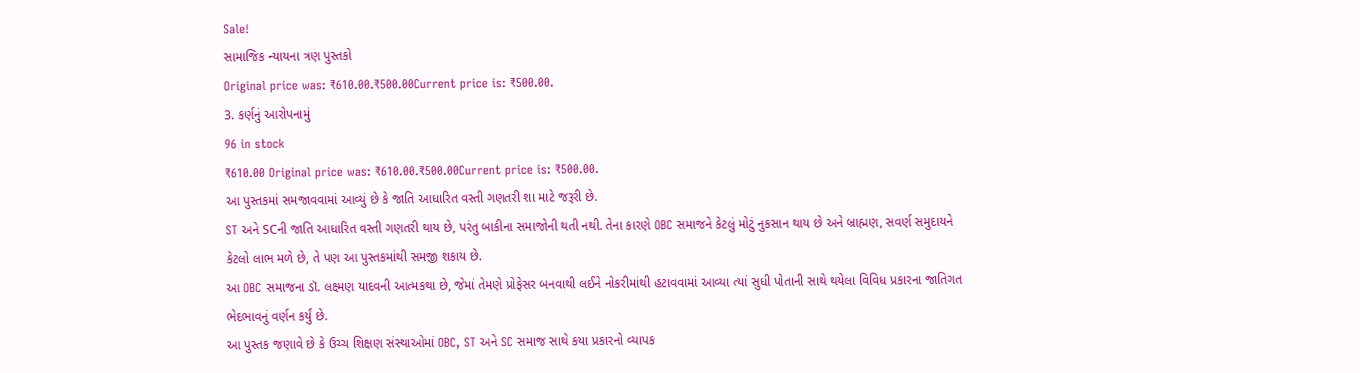Sale!
સામાજિક ન્યાયના ત્રણ પુસ્તકો
Original price was: ₹610.00.₹500.00Current price is: ₹500.00.
3. કર્ણનું આરોપનામું
96 in stock
₹610.00 Original price was: ₹610.00.₹500.00Current price is: ₹500.00.
આ પુસ્તકમાં સમજાવવામાં આવ્યું છે કે જાતિ આધારિત વસ્તી ગણતરી શા માટે જરૂરી છે.
ST અને SCની જાતિ આધારિત વસ્તી ગણતરી થાય છે, પરંતુ બાકીના સમાજોની થતી નથી. તેના કારણે OBC સમાજને કેટલું મોટું નુકસાન થાય છે અને બ્રાહ્મણ, સવર્ણ સમુદાયને કેટલો લાભ મળે છે, તે પણ આ પુસ્તકમાંથી સમજી શકાય છે.
આ OBC સમાજના ડૉ. લક્ષ્મણ યાદવની આત્મકથા છે, જેમાં તેમણે પ્રોફેસર બનવાથી લઈને નોકરીમાંથી હટાવવામાં આવ્યા ત્યાં સુધી પોતાની સાથે થયેલા વિવિધ પ્રકારના જાતિગત ભેદભાવનું વર્ણન કર્યું છે.
આ પુસ્તક જણાવે છે કે ઉચ્ચ શિક્ષણ સંસ્થાઓમાં OBC, ST અને SC સમાજ સાથે કયા પ્રકારનો વ્યાપક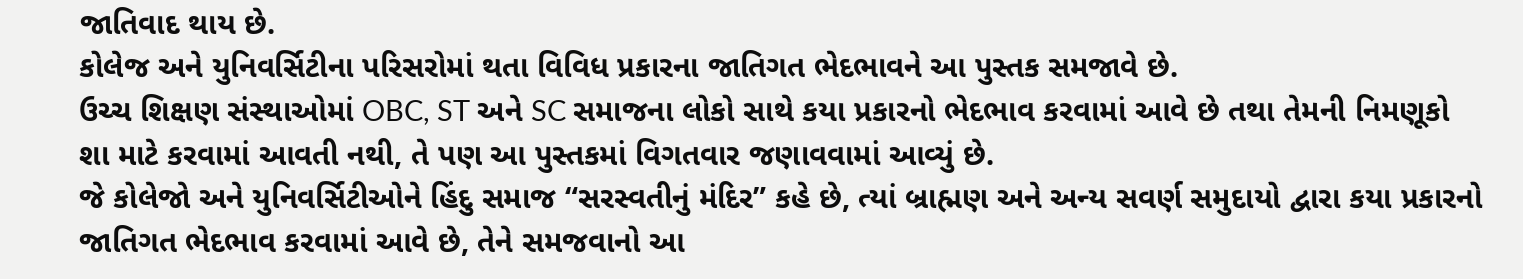જાતિવાદ થાય છે.
કોલેજ અને યુનિવર્સિટીના પરિસરોમાં થતા વિવિધ પ્રકારના જાતિગત ભેદભાવને આ પુસ્તક સમજાવે છે.
ઉચ્ચ શિક્ષણ સંસ્થાઓમાં OBC, ST અને SC સમાજના લોકો સાથે કયા પ્રકારનો ભેદભાવ કરવામાં આવે છે તથા તેમની નિમણૂકો શા માટે કરવામાં આવતી નથી, તે પણ આ પુસ્તકમાં વિગતવાર જણાવવામાં આવ્યું છે.
જે કોલેજો અને યુનિવર્સિટીઓને હિંદુ સમાજ “સરસ્વતીનું મંદિર” કહે છે, ત્યાં બ્રાહ્મણ અને અન્ય સવર્ણ સમુદાયો દ્વારા કયા પ્રકારનો જાતિગત ભેદભાવ કરવામાં આવે છે, તેને સમજવાનો આ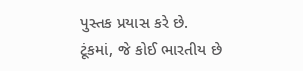પુસ્તક પ્રયાસ કરે છે.
ટૂંકમાં, જે કોઈ ભારતીય છે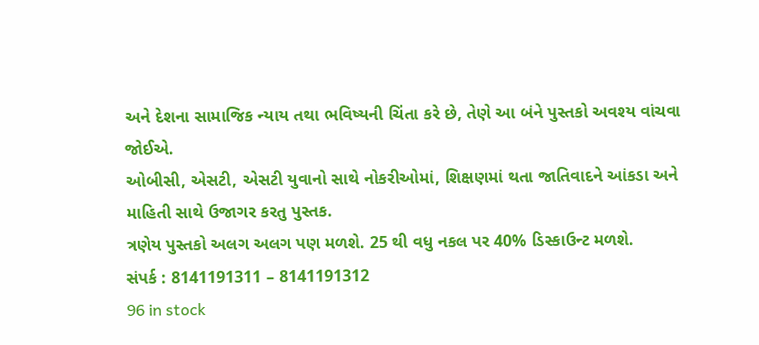અને દેશના સામાજિક ન્યાય તથા ભવિષ્યની ચિંતા કરે છે, તેણે આ બંને પુસ્તકો અવશ્ય વાંચવા જોઈએ.
ઓબીસી, એસટી, એસટી યુવાનો સાથે નોકરીઓમાં, શિક્ષણમાં થતા જાતિવાદને આંકડા અને માહિતી સાથે ઉજાગર કરતુ પુસ્તક.
ત્રણેય પુસ્તકો અલગ અલગ પણ મળશે. 25 થી વધુ નકલ પર 40% ડિસ્કાઉન્ટ મળશે.
સંપર્ક : 8141191311 – 8141191312
96 in stock